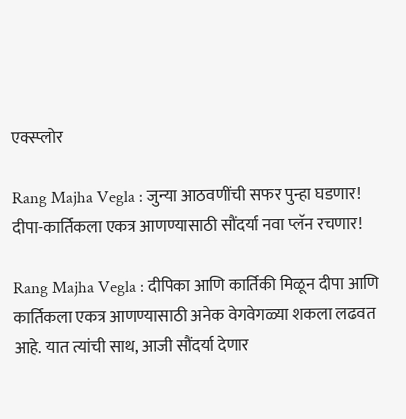एक्स्प्लोर

Rang Majha Vegla : जुन्या आठवणींची सफर पुन्हा घडणार! दीपा-कार्तिकला एकत्र आणण्यासाठी सौंदर्या नवा प्लॅन रचणार!

Rang Majha Vegla : दीपिका आणि कार्तिकी मिळून दीपा आणि कार्तिकला एकत्र आणण्यासाठी अनेक वेगवेगळ्या शकला लढवत आहे. यात त्यांची साथ, आजी सौंदर्या देणार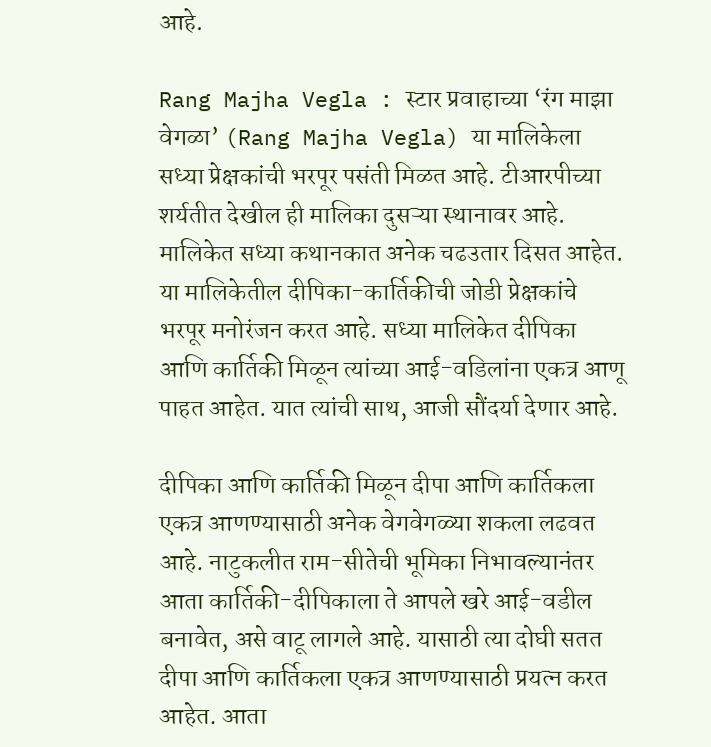आहे.

Rang Majha Vegla : स्टार प्रवाहाच्या ‘रंग माझा वेगळा’ (Rang Majha Vegla) या मालिकेला सध्या प्रेक्षकांची भरपूर पसंती मिळत आहे. टीआरपीच्या शर्यतीत देखील ही मालिका दुसऱ्या स्थानावर आहे. मालिकेत सध्या कथानकात अनेक चढउतार दिसत आहेत. या मालिकेतील दीपिका-कार्तिकीची जोडी प्रेक्षकांचे भरपूर मनोरंजन करत आहे. सध्या मालिकेत दीपिका आणि कार्तिकी मिळून त्यांच्या आई-वडिलांना एकत्र आणू पाहत आहेत. यात त्यांची साथ, आजी सौंदर्या देणार आहे.

दीपिका आणि कार्तिकी मिळून दीपा आणि कार्तिकला एकत्र आणण्यासाठी अनेक वेगवेगळ्या शकला लढवत आहे. नाटुकलीत राम-सीतेची भूमिका निभावल्यानंतर आता कार्तिकी-दीपिकाला ते आपले खरे आई-वडील बनावेत, असे वाटू लागले आहे. यासाठी त्या दोघी सतत दीपा आणि कार्तिकला एकत्र आणण्यासाठी प्रयत्न करत आहेत. आता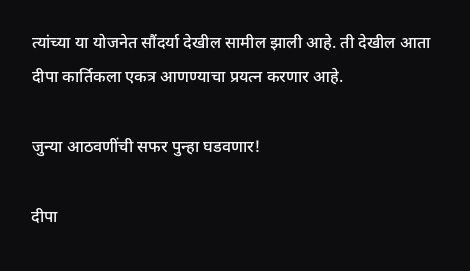त्यांच्या या योजनेत सौंदर्या देखील सामील झाली आहे. ती देखील आता दीपा कार्तिकला एकत्र आणण्याचा प्रयत्न करणार आहे.

जुन्या आठवणींची सफर पुन्हा घडवणार!

दीपा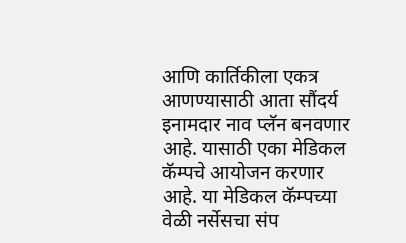आणि कार्तिकीला एकत्र आणण्यासाठी आता सौंदर्य इनामदार नाव प्लॅन बनवणार आहे. यासाठी एका मेडिकल कॅम्पचे आयोजन करणार आहे. या मेडिकल कॅम्पच्या वेळी नर्सेसचा संप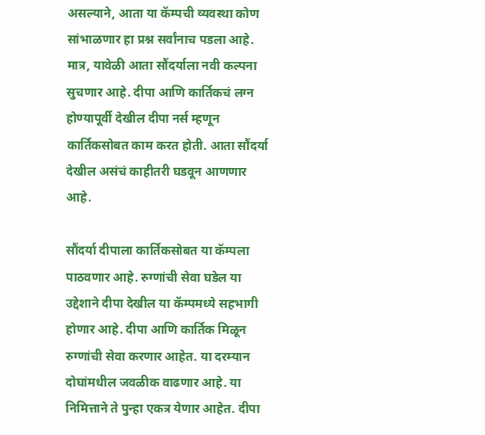असल्याने, आता या कॅम्पची व्यवस्था कोण सांभाळणार हा प्रश्न सर्वांनाच पडला आहे. मात्र, यावेळी आता सौंदर्याला नवी कल्पना सुचणार आहे. दीपा आणि कार्तिकचं लग्न होण्यापूर्वी देखील दीपा नर्स म्हणून कार्तिकसोबत काम करत होती. आता सौंदर्या देखील असंचं काहीतरी घडवून आणणार आहे.

सौंदर्या दीपाला कार्तिकसोबत या कॅम्पला पाठवणार आहे. रुग्णांची सेवा घडेल या उद्देशाने दीपा देखील या कॅम्पमध्ये सहभागी होणार आहे. दीपा आणि कार्तिक मिळून रुग्णांची सेवा करणार आहेत. या दरम्यान दोघांमधील जवळीक वाढणार आहे. या निमित्ताने ते पुन्हा एकत्र येणार आहेत. दीपा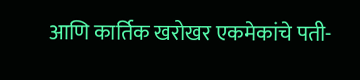आणि कार्तिक खरोखर एकमेकांचे पती-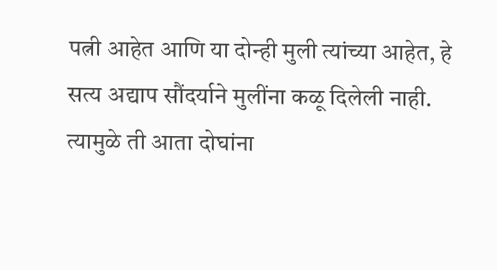पत्नी आहेत आणि या दोन्ही मुली त्यांच्या आहेत, हे सत्य अद्याप सौंदर्याने मुलींना कळू दिलेली नाही. त्यामुळे ती आता दोघांना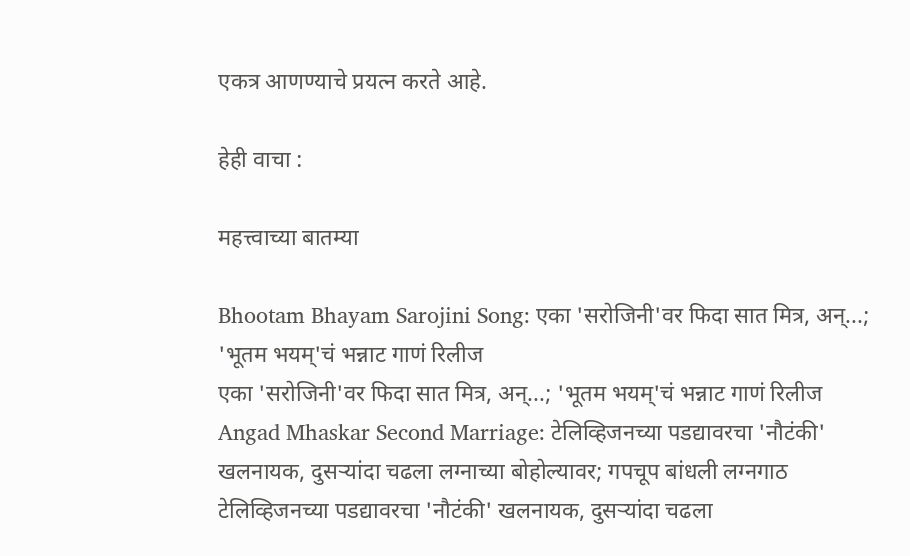एकत्र आणण्याचे प्रयत्न करते आहे.

हेही वाचा :

महत्त्वाच्या बातम्या

Bhootam Bhayam Sarojini Song: एका 'सरोजिनी'वर फिदा सात मित्र, अन्...; 'भूतम भयम्'चं भन्नाट गाणं रिलीज
एका 'सरोजिनी'वर फिदा सात मित्र, अन्...; 'भूतम भयम्'चं भन्नाट गाणं रिलीज
Angad Mhaskar Second Marriage: टेलिव्हिजनच्या पडद्यावरचा 'नौटंकी' खलनायक, दुसऱ्यांदा चढला लग्नाच्या बोहोल्यावर; गपचूप बांधली लग्नगाठ
टेलिव्हिजनच्या पडद्यावरचा 'नौटंकी' खलनायक, दुसऱ्यांदा चढला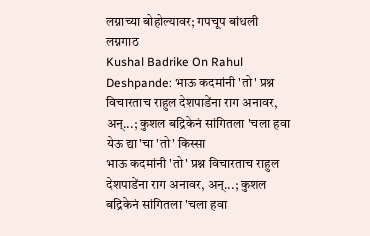लग्नाच्या बोहोल्यावर; गपचूप बांधली लग्नगाठ
Kushal Badrike On Rahul Deshpande: भाऊ कदमांनी 'तो' प्रश्न विचारताच राहुल देशपाडेंना राग अनावर, अन्...; कुशल बद्रिकेनं सांगितला 'चला हवा येऊ द्या'चा 'तो' किस्सा
भाऊ कदमांनी 'तो' प्रश्न विचारताच राहुल देशपाडेंना राग अनावर, अन्...; कुशल बद्रिकेनं सांगितला 'चला हवा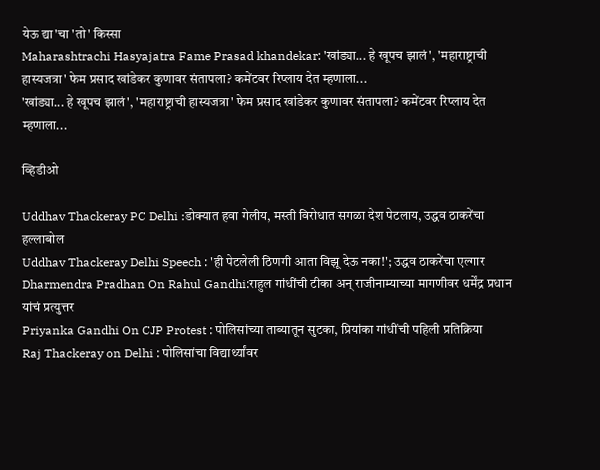येऊ द्या'चा 'तो' किस्सा
Maharashtrachi Hasyajatra Fame Prasad khandekar: 'खांड्या... हे खूपच झालं', 'महाराष्ट्राची हास्यजत्रा' फेम प्रसाद खांडेकर कुणावर संतापला? कमेंटवर रिप्लाय देत म्हणाला...
'खांड्या... हे खूपच झालं', 'महाराष्ट्राची हास्यजत्रा' फेम प्रसाद खांडेकर कुणावर संतापला? कमेंटवर रिप्लाय देत म्हणाला...

व्हिडीओ

Uddhav Thackeray PC Delhi :डोक्यात हवा गेलीय, मस्ती विरोधात सगळा देश पेटलाय, उद्धव ठाकरेंचा हल्लाबोल
Uddhav Thackeray Delhi Speech : 'ही पेटलेली ठिणगी आता विझू देऊ नका!'; उद्धव ठाकरेंचा एल्गार
Dharmendra Pradhan On Rahul Gandhi:राहुल गांधींची टीका अन् राजीनाम्याच्या मागणीवर धर्मेंद्र प्रधान यांचं प्रत्युत्तर
Priyanka Gandhi On CJP Protest : पोलिसांच्या ताब्यातून सुटका, प्रियांका गांधींची पहिली प्रतिक्रिया
Raj Thackeray on Delhi : पोलिसांचा विद्यार्थ्यांवर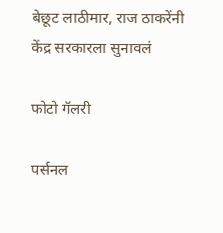बेछूट लाठीमार, राज ठाकरेंनी केंद्र सरकारला सुनावलं

फोटो गॅलरी

पर्सनल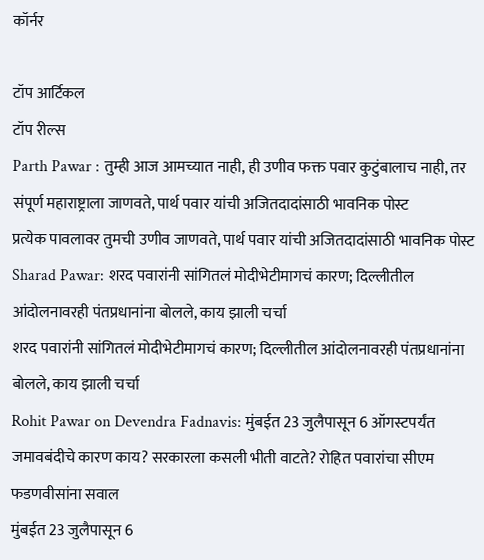कॉर्नर

टॉप आर्टिकल
टॉप रील्स
Parth Pawar : तुम्ही आज आमच्यात नाही, ही उणीव फक्त पवार कुटुंबालाच नाही, तर संपूर्ण महाराष्ट्राला जाणवते, पार्थ पवार यांची अजितदादांसाठी भावनिक पोस्ट
प्रत्येक पावलावर तुमची उणीव जाणवते, पार्थ पवार यांची अजितदादांसाठी भावनिक पोस्ट
Sharad Pawar: शरद पवारांनी सांगितलं मोदीभेटीमागचं कारण; दिल्लीतील आंदोलनावरही पंतप्रधानांना बोलले, काय झाली चर्चा
शरद पवारांनी सांगितलं मोदीभेटीमागचं कारण; दिल्लीतील आंदोलनावरही पंतप्रधानांना बोलले, काय झाली चर्चा
Rohit Pawar on Devendra Fadnavis: मुंबईत 23 जुलैपासून 6 ऑगस्टपर्यंत जमावबंदीचे कारण काय? सरकारला कसली भीती वाटते? रोहित पवारांचा सीएम फडणवीसांना सवाल
मुंबईत 23 जुलैपासून 6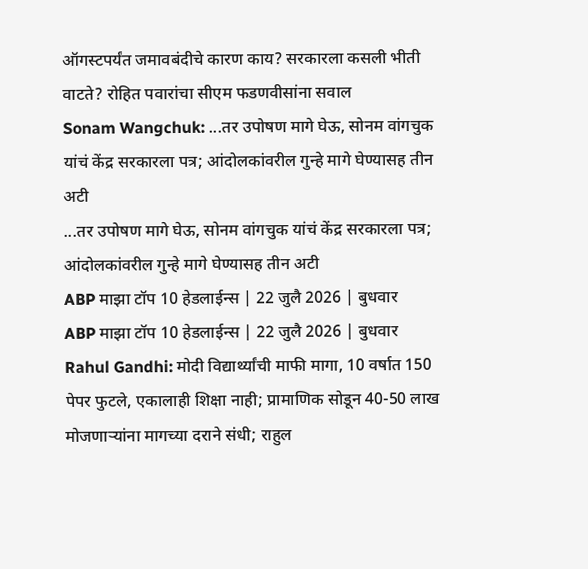ऑगस्टपर्यंत जमावबंदीचे कारण काय? सरकारला कसली भीती वाटते? रोहित पवारांचा सीएम फडणवीसांना सवाल
Sonam Wangchuk: ...तर उपोषण मागे घेऊ, सोनम वांगचुक यांचं केंद्र सरकारला पत्र; आंदोलकांवरील गुन्हे मागे घेण्यासह तीन अटी
...तर उपोषण मागे घेऊ, सोनम वांगचुक यांचं केंद्र सरकारला पत्र; आंदोलकांवरील गुन्हे मागे घेण्यासह तीन अटी
ABP माझा टॉप 10 हेडलाईन्स | 22 जुलै 2026 | बुधवार
ABP माझा टॉप 10 हेडलाईन्स | 22 जुलै 2026 | बुधवार
Rahul Gandhi: मोदी विद्यार्थ्यांची माफी मागा, 10 वर्षात 150 पेपर फुटले, एकालाही शिक्षा नाही; प्रामाणिक सोडून 40-50 लाख मोजणाऱ्यांना मागच्या दराने संधी; राहुल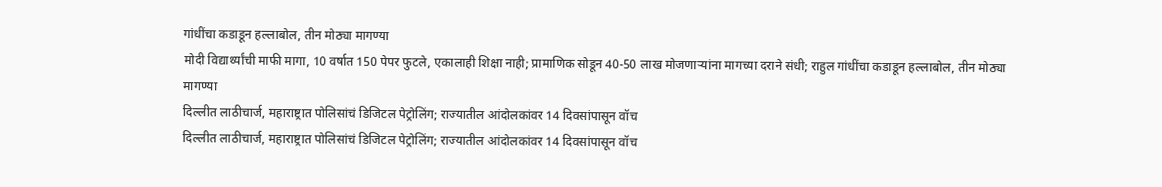गांधींचा कडाडून हल्लाबोल, तीन मोठ्या मागण्या
मोदी विद्यार्थ्यांची माफी मागा, 10 वर्षात 150 पेपर फुटले, एकालाही शिक्षा नाही; प्रामाणिक सोडून 40-50 लाख मोजणाऱ्यांना मागच्या दराने संधी; राहुल गांधींचा कडाडून हल्लाबोल, तीन मोठ्या मागण्या
दिल्लीत लाठीचार्ज, महाराष्ट्रात पोलिसांचं डिजिटल पेट्रोलिंग; राज्यातील आंदोलकांवर 14 दिवसांपासून वॉच
दिल्लीत लाठीचार्ज, महाराष्ट्रात पोलिसांचं डिजिटल पेट्रोलिंग; राज्यातील आंदोलकांवर 14 दिवसांपासून वॉच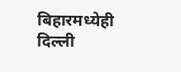बिहारमध्येही दिल्ली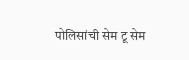पोलिसांची सेम टू सेम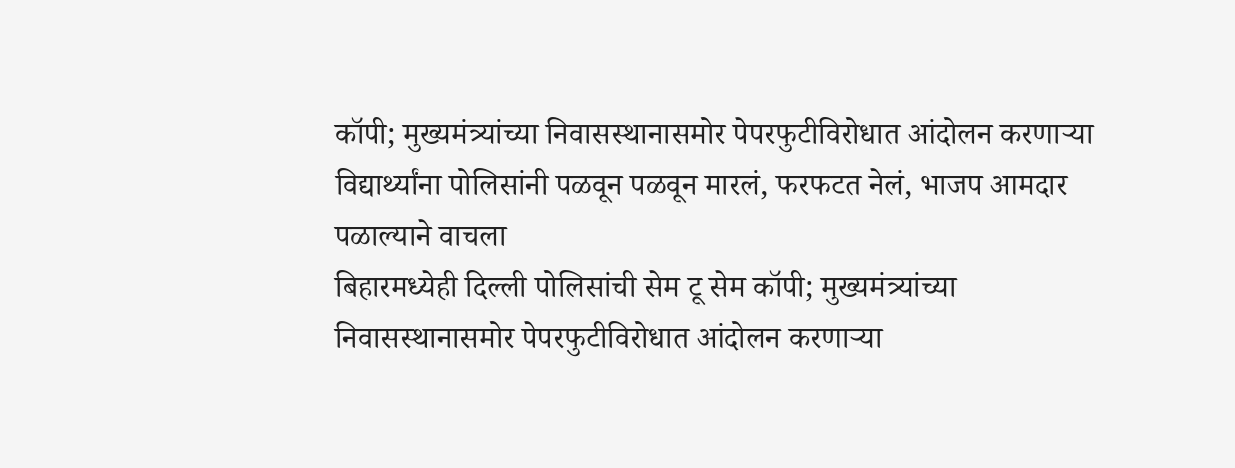कॉपी; मुख्यमंत्र्यांच्या निवासस्थानासमोर पेपरफुटीविरोधात आंदोलन करणाऱ्या विद्यार्थ्यांना पोलिसांनी पळवून पळवून मारलं, फरफटत नेलं, भाजप आमदार पळाल्याने वाचला
बिहारमध्येही दिल्ली पोलिसांची सेम टू सेम कॉपी; मुख्यमंत्र्यांच्या निवासस्थानासमोर पेपरफुटीविरोधात आंदोलन करणाऱ्या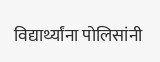विद्यार्थ्यांना पोलिसांनी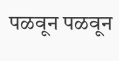पळवून पळवून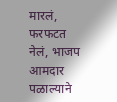मारलं, फरफटत नेलं, भाजप आमदार पळाल्याने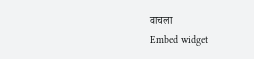वाचला
Embed widget